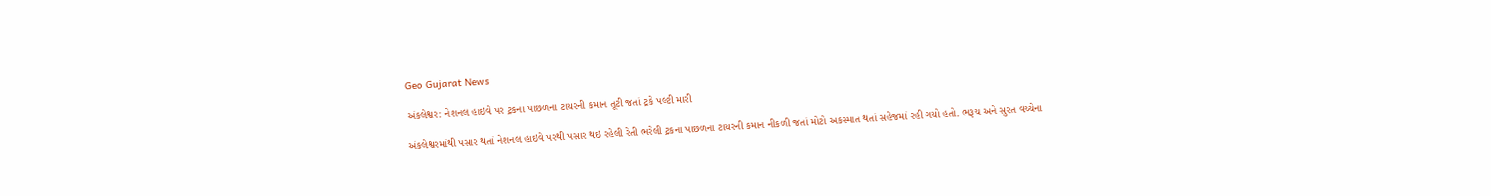Geo Gujarat News

અંકલેશ્વર: નેશનલ હાઇવે પર ટ્રકના પાછળના ટાયરની કમાન તૂટી જતાં ટ્રકે પલ્ટી મારી

અંકલેશ્વરમાંથી પસાર થતાં નેશનલ હાઇવે પરથી પસાર થઇ રહેલી રેતી ભરેલી ટ્રકના પાછળના ટાયરની કમાન નીકળી જતાં મોટો અકસ્માત થતાં સહેજમાં રહી ગયો હતો. ભરૂચ અને સુરત વચ્ચેના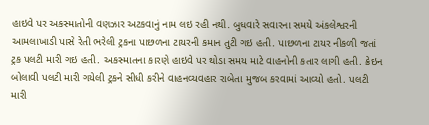હાઇવે પર અકસ્માતોની વણઝાર અટકવાનું નામ લઇ રહી નથી. બુધવારે સવારના સમયે અંકલેશ્વરની આમલાખાડી પાસે રેતી ભરેલી ટ્રકના પાછળના ટાયરની કમાન તુટી ગઇ હતી. પાછળના ટાયર નીકળી જતાં ટ્રક પલટી મારી ગઇ હતી. અકસ્માતના કારણે હાઇવે પર થોડા સમય માટે વાહનોની કતાર લાગી હતી. ક્રેઇન બોલાવી પલટી મારી ગયેલી ટ્રકને સીધી કરીને વાહનવ્યવહાર રાબેતા મુજબ કરવામાં આવ્યો હતો. પલટી મારી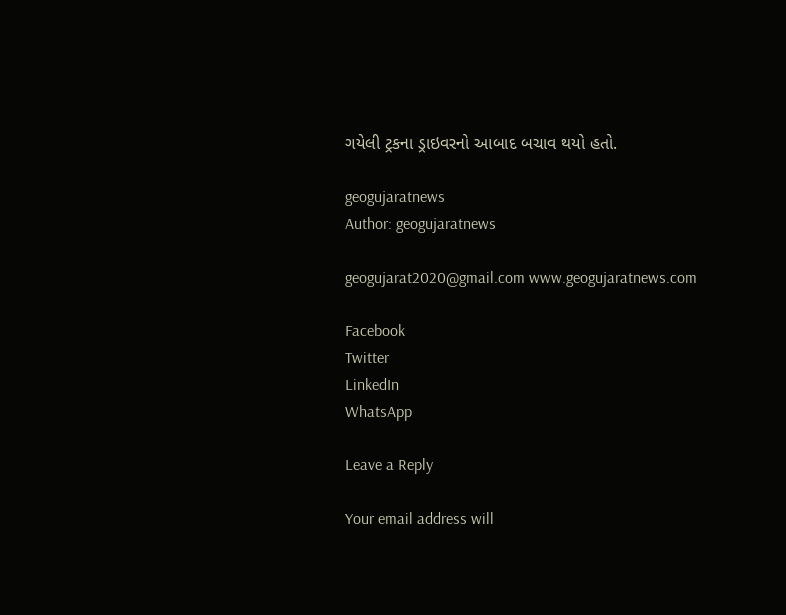ગયેલી ટ્રકના ડ્રાઇવરનો આબાદ બચાવ થયો હતો.

geogujaratnews
Author: geogujaratnews

geogujarat2020@gmail.com www.geogujaratnews.com

Facebook
Twitter
LinkedIn
WhatsApp

Leave a Reply

Your email address will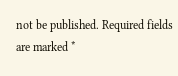not be published. Required fields are marked *